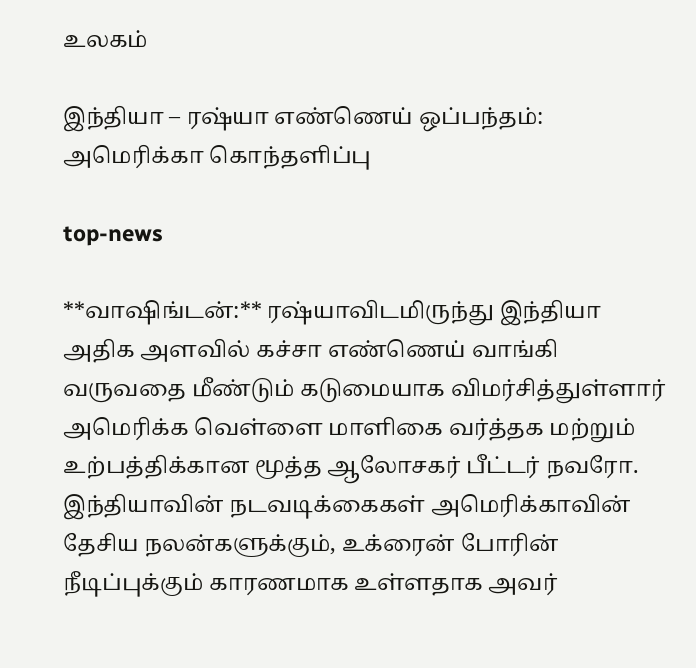உலகம்

இந்தியா – ரஷ்யா எண்ணெய் ஒப்பந்தம்: அமெரிக்கா கொந்தளிப்பு

top-news

**வாஷிங்டன்:** ரஷ்யாவிடமிருந்து இந்தியா அதிக அளவில் கச்சா எண்ணெய் வாங்கி வருவதை மீண்டும் கடுமையாக விமர்சித்துள்ளார் அமெரிக்க வெள்ளை மாளிகை வர்த்தக மற்றும் உற்பத்திக்கான மூத்த ஆலோசகர் பீட்டர் நவரோ. இந்தியாவின் நடவடிக்கைகள் அமெரிக்காவின் தேசிய நலன்களுக்கும், உக்ரைன் போரின் நீடிப்புக்கும் காரணமாக உள்ளதாக அவர்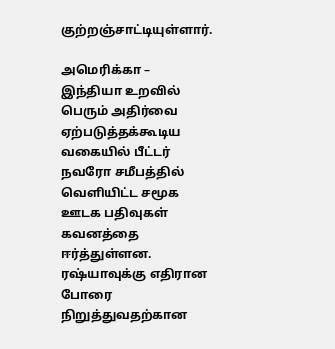குற்றஞ்சாட்டியுள்ளார்.

அமெரிக்கா – இந்தியா உறவில் பெரும் அதிர்வை ஏற்படுத்தக்கூடிய வகையில் பீட்டர் நவரோ சமீபத்தில் வெளியிட்ட சமூக ஊடக பதிவுகள் கவனத்தை ஈர்த்துள்ளன. ரஷ்யாவுக்கு எதிரான போரை நிறுத்துவதற்கான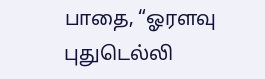பாதை, “ஓரளவு புதுடெல்லி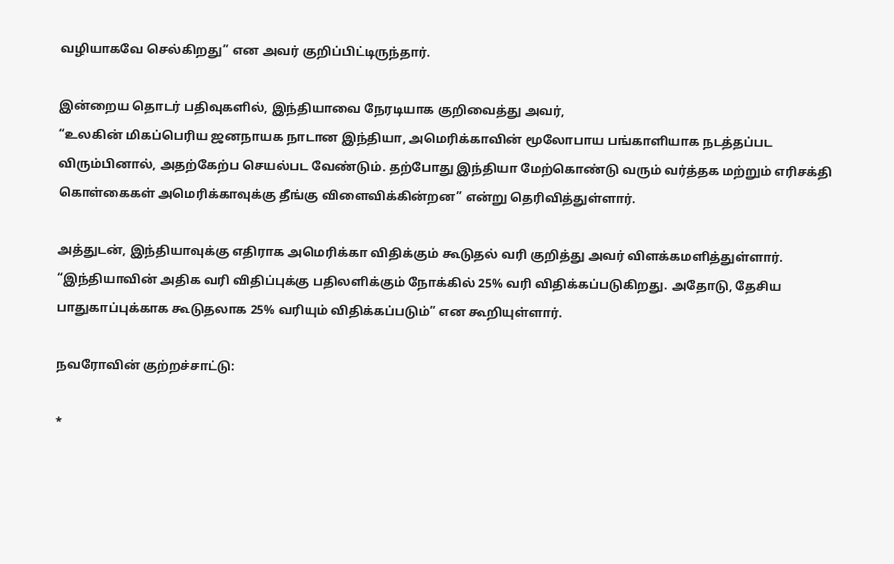வழியாகவே செல்கிறது” என அவர் குறிப்பிட்டிருந்தார்.

இன்றைய தொடர் பதிவுகளில், இந்தியாவை நேரடியாக குறிவைத்து அவர்,
“உலகின் மிகப்பெரிய ஜனநாயக நாடான இந்தியா, அமெரிக்காவின் மூலோபாய பங்காளியாக நடத்தப்பட விரும்பினால், அதற்கேற்ப செயல்பட வேண்டும். தற்போது இந்தியா மேற்கொண்டு வரும் வர்த்தக மற்றும் எரிசக்தி கொள்கைகள் அமெரிக்காவுக்கு தீங்கு விளைவிக்கின்றன” என்று தெரிவித்துள்ளார்.

அத்துடன், இந்தியாவுக்கு எதிராக அமெரிக்கா விதிக்கும் கூடுதல் வரி குறித்து அவர் விளக்கமளித்துள்ளார். “இந்தியாவின் அதிக வரி விதிப்புக்கு பதிலளிக்கும் நோக்கில் 25% வரி விதிக்கப்படுகிறது. அதோடு, தேசிய பாதுகாப்புக்காக கூடுதலாக 25% வரியும் விதிக்கப்படும்” என கூறியுள்ளார்.

நவரோவின் குற்றச்சாட்டு:

*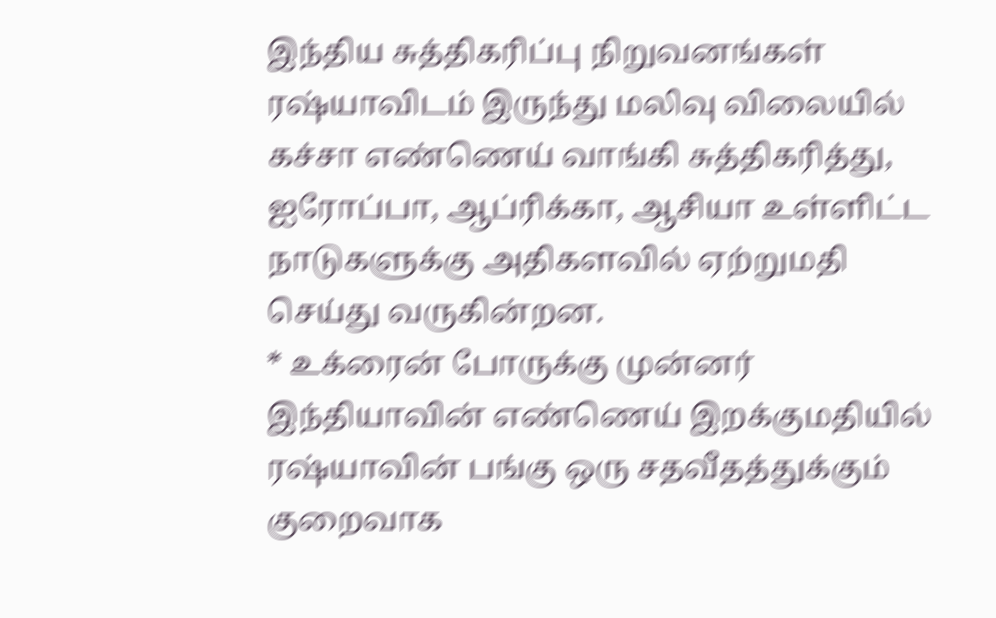இந்திய சுத்திகரிப்பு நிறுவனங்கள் ரஷ்யாவிடம் இருந்து மலிவு விலையில் கச்சா எண்ணெய் வாங்கி சுத்திகரித்து, ஐரோப்பா, ஆப்ரிக்கா, ஆசியா உள்ளிட்ட நாடுகளுக்கு அதிகளவில் ஏற்றுமதி செய்து வருகின்றன.
* உக்ரைன் போருக்கு முன்னர் இந்தியாவின் எண்ணெய் இறக்குமதியில் ரஷ்யாவின் பங்கு ஒரு சதவீதத்துக்கும் குறைவாக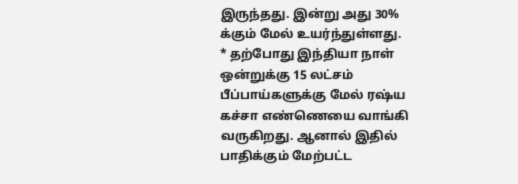இருந்தது. இன்று அது 30% க்கும் மேல் உயர்ந்துள்ளது.
* தற்போது இந்தியா நாள் ஒன்றுக்கு 15 லட்சம் பீப்பாய்களுக்கு மேல் ரஷ்ய கச்சா எண்ணெயை வாங்கி வருகிறது. ஆனால் இதில் பாதிக்கும் மேற்பட்ட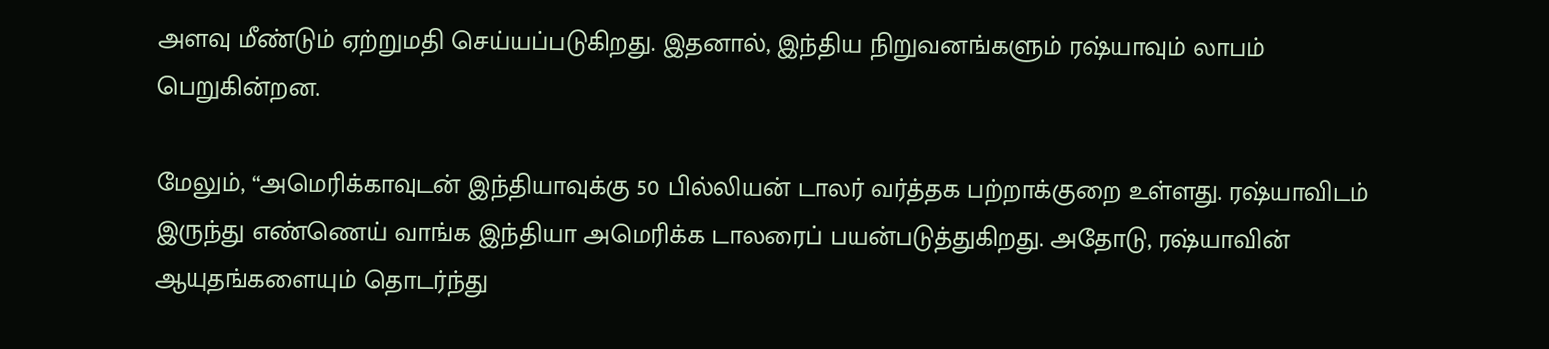அளவு மீண்டும் ஏற்றுமதி செய்யப்படுகிறது. இதனால், இந்திய நிறுவனங்களும் ரஷ்யாவும் லாபம் பெறுகின்றன.

மேலும், “அமெரிக்காவுடன் இந்தியாவுக்கு 50 பில்லியன் டாலர் வர்த்தக பற்றாக்குறை உள்ளது. ரஷ்யாவிடம் இருந்து எண்ணெய் வாங்க இந்தியா அமெரிக்க டாலரைப் பயன்படுத்துகிறது. அதோடு, ரஷ்யாவின் ஆயுதங்களையும் தொடர்ந்து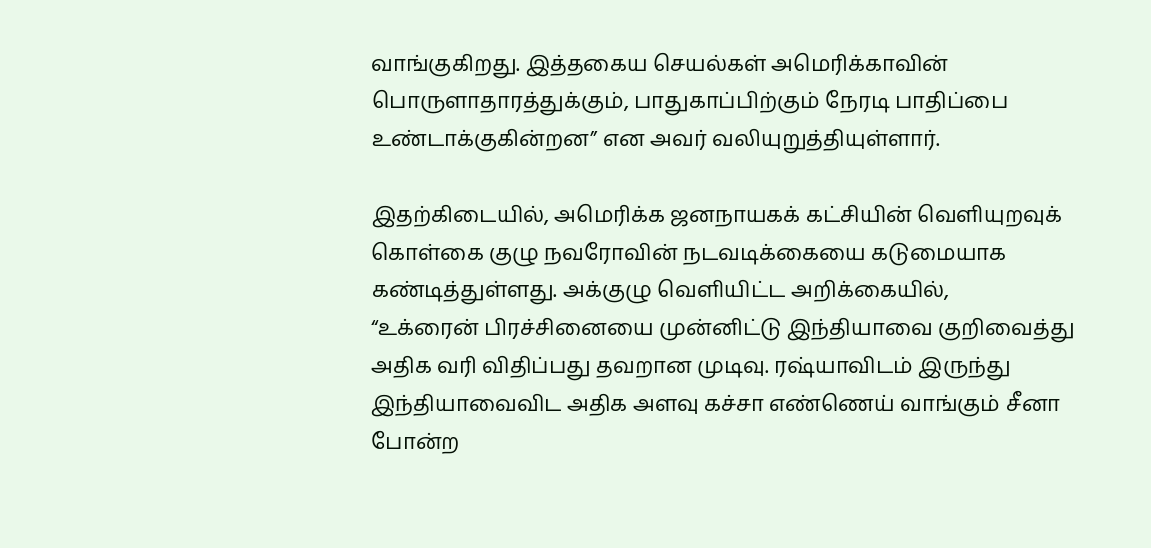வாங்குகிறது. இத்தகைய செயல்கள் அமெரிக்காவின் பொருளாதாரத்துக்கும், பாதுகாப்பிற்கும் நேரடி பாதிப்பை உண்டாக்குகின்றன” என அவர் வலியுறுத்தியுள்ளார்.

இதற்கிடையில், அமெரிக்க ஜனநாயகக் கட்சியின் வெளியுறவுக் கொள்கை குழு நவரோவின் நடவடிக்கையை கடுமையாக கண்டித்துள்ளது. அக்குழு வெளியிட்ட அறிக்கையில்,
“உக்ரைன் பிரச்சினையை முன்னிட்டு இந்தியாவை குறிவைத்து அதிக வரி விதிப்பது தவறான முடிவு. ரஷ்யாவிடம் இருந்து இந்தியாவைவிட அதிக அளவு கச்சா எண்ணெய் வாங்கும் சீனா போன்ற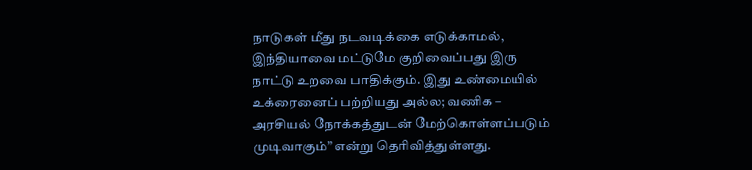நாடுகள் மீது நடவடிக்கை எடுக்காமல், இந்தியாவை மட்டுமே குறிவைப்பது இரு நாட்டு உறவை பாதிக்கும். இது உண்மையில் உக்ரைனைப் பற்றியது அல்ல; வணிக – அரசியல் நோக்கத்துடன் மேற்கொள்ளப்படும் முடிவாகும்” என்று தெரிவித்துள்ளது.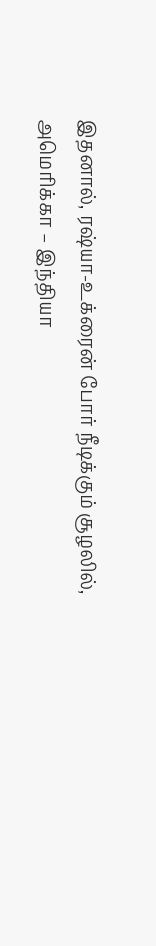இதனால், ரஷ்யா-உக்ரைன் போர் நீடிக்கும் சூழலில், அமெரிக்கா – இந்தியா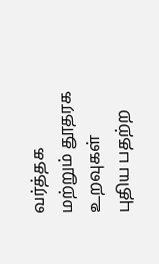வர்த்தக மற்றும் தூதரக உறவுகள் புதிய பதற்ற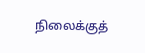நிலைக்குத்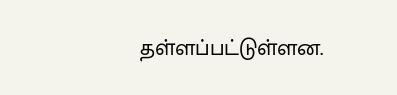தள்ளப்பட்டுள்ளன.